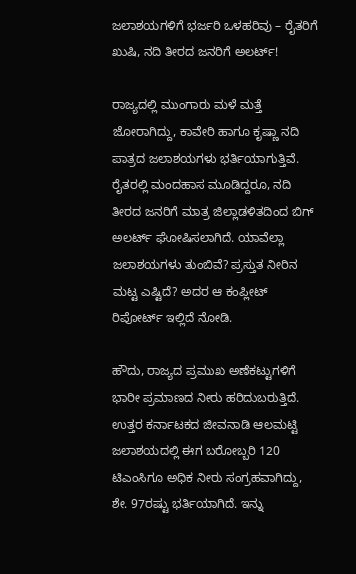ಜಲಾಶಯಗಳಿಗೆ ಭರ್ಜರಿ ಒಳಹರಿವು – ರೈತರಿಗೆ ಖುಷಿ, ನದಿ ತೀರದ ಜನರಿಗೆ ಅಲರ್ಟ್!

ರಾಜ್ಯದಲ್ಲಿ ಮುಂಗಾರು ಮಳೆ ಮತ್ತೆ ಜೋರಾಗಿದ್ದು, ಕಾವೇರಿ ಹಾಗೂ ಕೃಷ್ಣಾ ನದಿ ಪಾತ್ರದ ಜಲಾಶಯಗಳು ಭರ್ತಿಯಾಗುತ್ತಿವೆ. ರೈತರಲ್ಲಿ ಮಂದಹಾಸ ಮೂಡಿದ್ದರೂ, ನದಿ ತೀರದ ಜನರಿಗೆ ಮಾತ್ರ ಜಿಲ್ಲಾಡಳಿತದಿಂದ ಬಿಗ್ ಅಲರ್ಟ್ ಘೋಷಿಸಲಾಗಿದೆ. ಯಾವೆಲ್ಲಾ ಜಲಾಶಯಗಳು ತುಂಬಿವೆ? ಪ್ರಸ್ತುತ ನೀರಿನ ಮಟ್ಟ ಎಷ್ಟಿದೆ? ಅದರ ಆ ಕಂಪ್ಲೀಟ್ ರಿಪೋರ್ಟ್ ಇಲ್ಲಿದೆ ನೋಡಿ.

ಹೌದು, ರಾಜ್ಯದ ಪ್ರಮುಖ ಅಣೆಕಟ್ಟುಗಳಿಗೆ ಭಾರೀ ಪ್ರಮಾಣದ ನೀರು ಹರಿದುಬರುತ್ತಿದೆ. ಉತ್ತರ ಕರ್ನಾಟಕದ ಜೀವನಾಡಿ ಆಲಮಟ್ಟಿ ಜಲಾಶಯದಲ್ಲಿ ಈಗ ಬರೋಬ್ಬರಿ 120 ಟಿಎಂಸಿಗೂ ಅಧಿಕ ನೀರು ಸಂಗ್ರಹವಾಗಿದ್ದು, ಶೇ. 97ರಷ್ಟು ಭರ್ತಿಯಾಗಿದೆ. ಇನ್ನು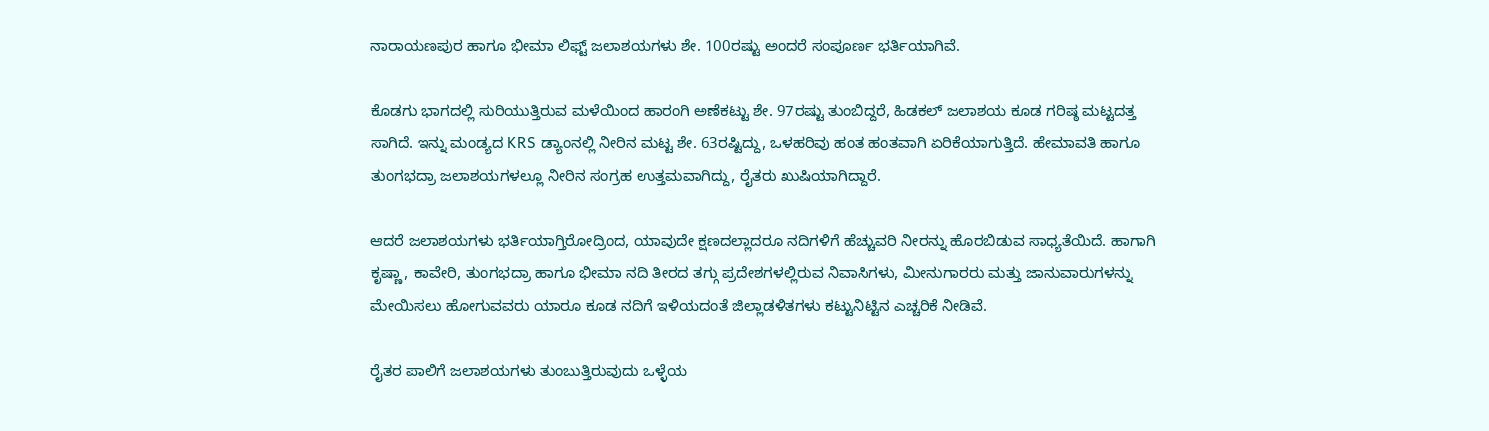ನಾರಾಯಣಪುರ ಹಾಗೂ ಭೀಮಾ ಲಿಫ್ಟ್ ಜಲಾಶಯಗಳು ಶೇ. 100ರಷ್ಟು ಅಂದರೆ ಸಂಪೂರ್ಣ ಭರ್ತಿಯಾಗಿವೆ.

ಕೊಡಗು ಭಾಗದಲ್ಲಿ ಸುರಿಯುತ್ತಿರುವ ಮಳೆಯಿಂದ ಹಾರಂಗಿ ಅಣೆಕಟ್ಟು ಶೇ. 97ರಷ್ಟು ತುಂಬಿದ್ದರೆ, ಹಿಡಕಲ್ ಜಲಾಶಯ ಕೂಡ ಗರಿಷ್ಠ ಮಟ್ಟದತ್ತ ಸಾಗಿದೆ. ಇನ್ನು ಮಂಡ್ಯದ KRS ಡ್ಯಾಂನಲ್ಲಿ ನೀರಿನ ಮಟ್ಟ ಶೇ. 63ರಷ್ಟಿದ್ದು, ಒಳಹರಿವು ಹಂತ ಹಂತವಾಗಿ ಏರಿಕೆಯಾಗುತ್ತಿದೆ. ಹೇಮಾವತಿ ಹಾಗೂ ತುಂಗಭದ್ರಾ ಜಲಾಶಯಗಳಲ್ಲೂ ನೀರಿನ ಸಂಗ್ರಹ ಉತ್ತಮವಾಗಿದ್ದು, ರೈತರು ಖುಷಿಯಾಗಿದ್ದಾರೆ.

ಆದರೆ ಜಲಾಶಯಗಳು ಭರ್ತಿಯಾಗ್ತಿರೋದ್ರಿಂದ, ಯಾವುದೇ ಕ್ಷಣದಲ್ಲಾದರೂ ನದಿಗಳಿಗೆ ಹೆಚ್ಚುವರಿ ನೀರನ್ನು ಹೊರಬಿಡುವ ಸಾಧ್ಯತೆಯಿದೆ. ಹಾಗಾಗಿ ಕೃಷ್ಣಾ, ಕಾವೇರಿ, ತುಂಗಭದ್ರಾ ಹಾಗೂ ಭೀಮಾ ನದಿ ತೀರದ ತಗ್ಗು ಪ್ರದೇಶಗಳಲ್ಲಿರುವ ನಿವಾಸಿಗಳು, ಮೀನುಗಾರರು ಮತ್ತು ಜಾನುವಾರುಗಳನ್ನು ಮೇಯಿಸಲು ಹೋಗುವವರು ಯಾರೂ ಕೂಡ ನದಿಗೆ ಇಳಿಯದಂತೆ ಜಿಲ್ಲಾಡಳಿತಗಳು ಕಟ್ಟುನಿಟ್ಟಿನ ಎಚ್ಚರಿಕೆ ನೀಡಿವೆ.

ರೈತರ ಪಾಲಿಗೆ ಜಲಾಶಯಗಳು ತುಂಬುತ್ತಿರುವುದು ಒಳ್ಳೆಯ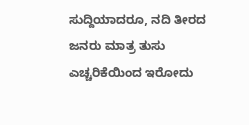ಸುದ್ದಿಯಾದರೂ, ನದಿ ತೀರದ ಜನರು ಮಾತ್ರ ತುಸು ಎಚ್ಚರಿಕೆಯಿಂದ ಇರೋದು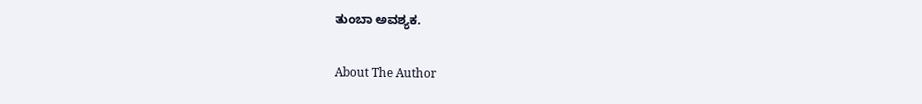ತುಂಬಾ ಅವಶ್ಯಕ.

About The Author